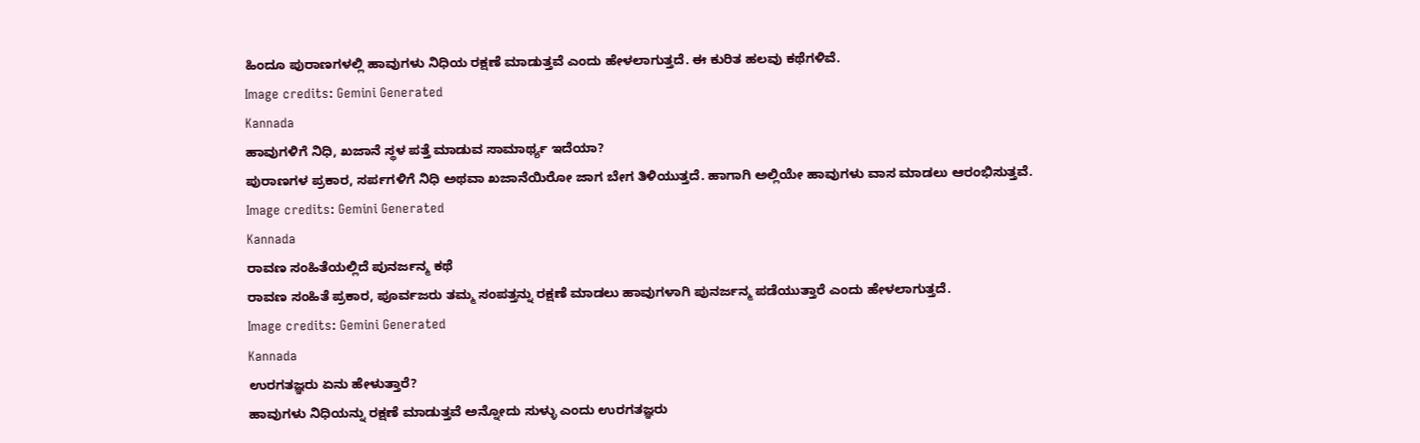ಹಿಂದೂ ಪುರಾಣಗಳಲ್ಲಿ ಹಾವುಗಳು ನಿಧಿಯ ರಕ್ಷಣೆ ಮಾಡುತ್ತವೆ ಎಂದು ಹೇಳಲಾಗುತ್ತದೆ. ಈ ಕುರಿತ ಹಲವು ಕಥೆಗಳಿವೆ.
Image credits: Gemini Generated
Kannada
ಹಾವುಗಳಿಗೆ ನಿಧಿ, ಖಜಾನೆ ಸ್ಥಳ ಪತ್ತೆ ಮಾಡುವ ಸಾಮಾರ್ಥ್ಯ ಇದೆಯಾ?
ಪುರಾಣಗಳ ಪ್ರಕಾರ, ಸರ್ಪಗಳಿಗೆ ನಿಧಿ ಅಥವಾ ಖಜಾನೆಯಿರೋ ಜಾಗ ಬೇಗ ತಿಳಿಯುತ್ತದೆ. ಹಾಗಾಗಿ ಅಲ್ಲಿಯೇ ಹಾವುಗಳು ವಾಸ ಮಾಡಲು ಆರಂಭಿಸುತ್ತವೆ.
Image credits: Gemini Generated
Kannada
ರಾವಣ ಸಂಹಿತೆಯಲ್ಲಿದೆ ಪುನರ್ಜನ್ಮ ಕಥೆ
ರಾವಣ ಸಂಹಿತೆ ಪ್ರಕಾರ, ಪೂರ್ವಜರು ತಮ್ಮ ಸಂಪತ್ತನ್ನು ರಕ್ಷಣೆ ಮಾಡಲು ಹಾವುಗಳಾಗಿ ಪುನರ್ಜನ್ಮ ಪಡೆಯುತ್ತಾರೆ ಎಂದು ಹೇಳಲಾಗುತ್ತದೆ.
Image credits: Gemini Generated
Kannada
ಉರಗತಜ್ಞರು ಏನು ಹೇಳುತ್ತಾರೆ?
ಹಾವುಗಳು ನಿಧಿಯನ್ನು ರಕ್ಷಣೆ ಮಾಡುತ್ತವೆ ಅನ್ನೋದು ಸುಳ್ಳು ಎಂದು ಉರಗತಜ್ಞರು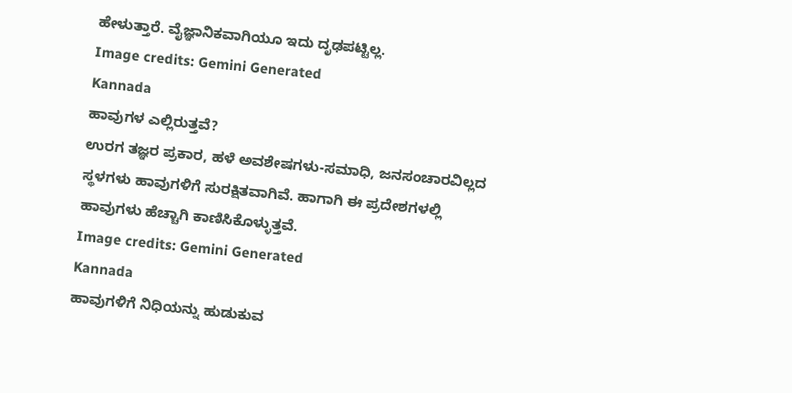ಹೇಳುತ್ತಾರೆ. ವೈಜ್ಞಾನಿಕವಾಗಿಯೂ ಇದು ದೃಢಪಟ್ಟಿಲ್ಲ.
Image credits: Gemini Generated
Kannada
ಹಾವುಗಳ ಎಲ್ಲಿರುತ್ತವೆ?
ಉರಗ ತಜ್ಞರ ಪ್ರಕಾರ, ಹಳೆ ಅವಶೇಷಗಳು-ಸಮಾಧಿ, ಜನಸಂಚಾರವಿಲ್ಲದ ಸ್ಥಳಗಳು ಹಾವುಗಳಿಗೆ ಸುರಕ್ಷಿತವಾಗಿವೆ. ಹಾಗಾಗಿ ಈ ಪ್ರದೇಶಗಳಲ್ಲಿ ಹಾವುಗಳು ಹೆಚ್ಚಾಗಿ ಕಾಣಿಸಿಕೊಳ್ಳುತ್ತವೆ.
Image credits: Gemini Generated
Kannada
ಹಾವುಗಳಿಗೆ ನಿಧಿಯನ್ನು ಹುಡುಕುವ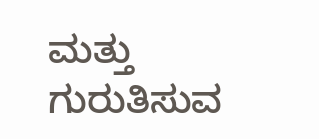ಮತ್ತು ಗುರುತಿಸುವ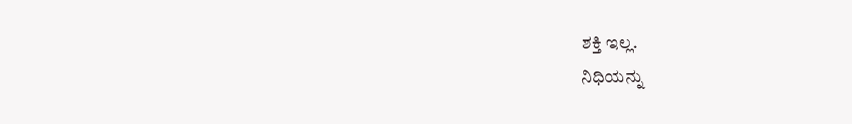ಶಕ್ತಿ ಇಲ್ಲ.
ನಿಧಿಯನ್ನು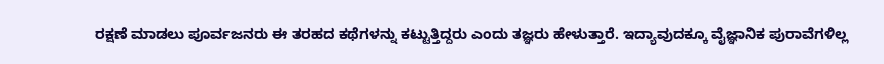ರಕ್ಷಣೆ ಮಾಡಲು ಪೂರ್ವಜನರು ಈ ತರಹದ ಕಥೆಗಳನ್ನು ಕಟ್ಟುತ್ತಿದ್ದರು ಎಂದು ತಜ್ಞರು ಹೇಳುತ್ತಾರೆ. ಇದ್ಯಾವುದಕ್ಕೂ ವೈಜ್ಞಾನಿಕ ಪುರಾವೆಗಳಿಲ್ಲ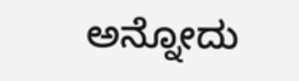ಅನ್ನೋದು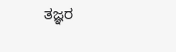ತಜ್ಞರ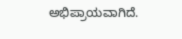ಅಭಿಪ್ರಾಯವಾಗಿದೆ.